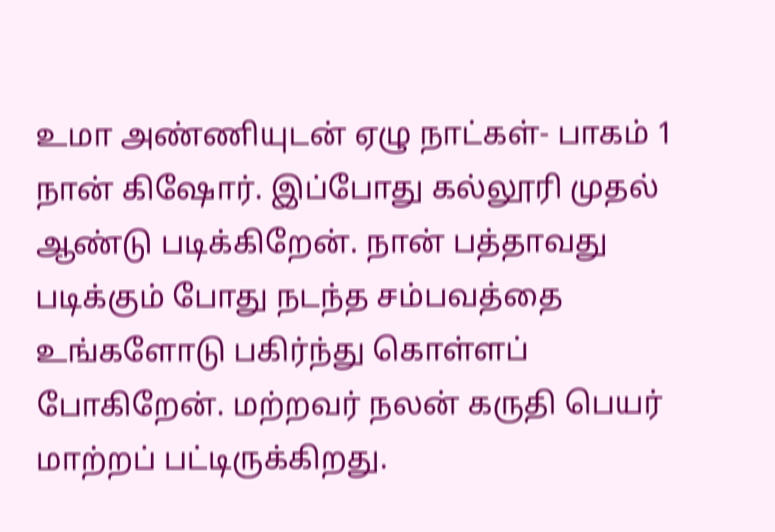உமா அண்ணியுடன் ஏழு நாட்கள்- பாகம் 1
நான் கிஷோர். இப்போது கல்லூரி முதல் ஆண்டு படிக்கிறேன். நான் பத்தாவது படிக்கும் போது நடந்த சம்பவத்தை உங்களோடு பகிர்ந்து கொள்ளப் போகிறேன். மற்றவர் நலன் கருதி பெயர் மாற்றப் பட்டிருக்கிறது.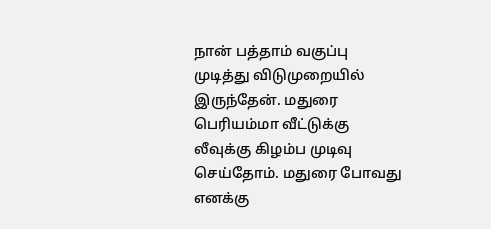நான் பத்தாம் வகுப்பு முடித்து விடுமுறையில் இருந்தேன். மதுரை பெரியம்மா வீட்டுக்கு லீவுக்கு கிழம்ப முடிவு செய்தோம். மதுரை போவது எனக்கு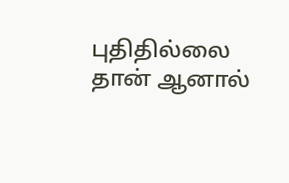புதிதில்லை தான் ஆனால்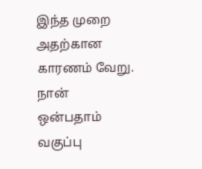இந்த முறை அதற்கான காரணம் வேறு. நான் ஒன்பதாம் வகுப்பு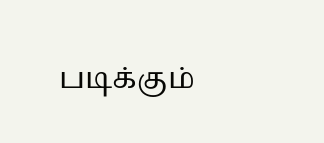படிக்கும்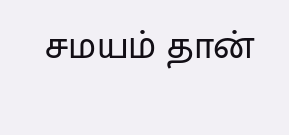சமயம் தான்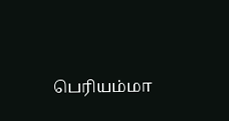பெரியம்மா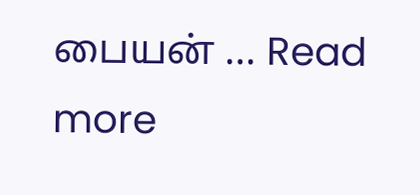பையன் … Read more